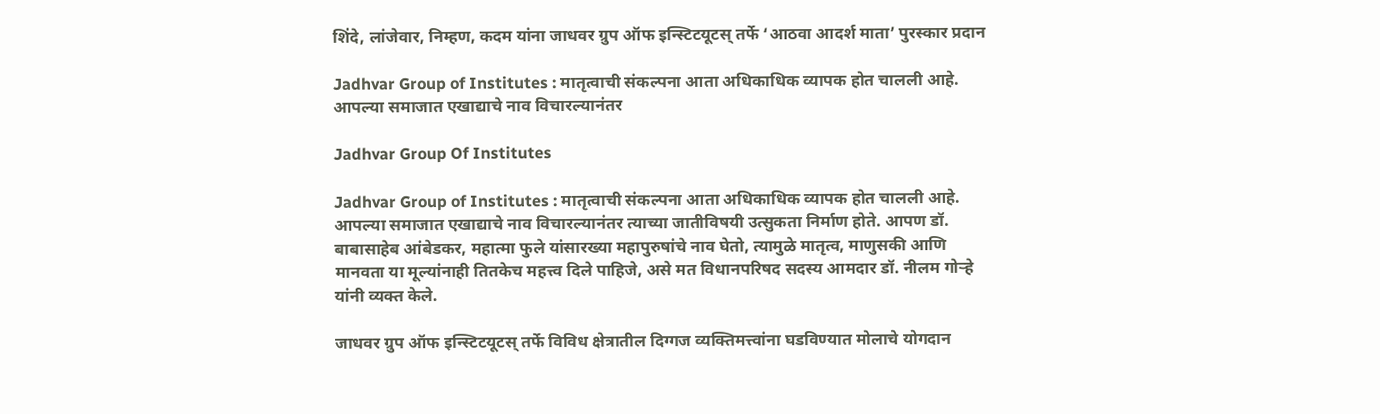शिंदे, लांजेवार, निम्हण, कदम यांना जाधवर ग्रुप ऑफ इन्स्टिटयूटस् तर्फे ‘आठवा आदर्श माता’ पुरस्कार प्रदान

Jadhvar Group of Institutes : मातृत्वाची संकल्पना आता अधिकाधिक व्यापक होत चालली आहे. आपल्या समाजात एखाद्याचे नाव विचारल्यानंतर

Jadhvar Group Of Institutes

Jadhvar Group of Institutes : मातृत्वाची संकल्पना आता अधिकाधिक व्यापक होत चालली आहे. आपल्या समाजात एखाद्याचे नाव विचारल्यानंतर त्याच्या जातीविषयी उत्सुकता निर्माण होते. आपण डॉ. बाबासाहेब आंबेडकर, महात्मा फुले यांसारख्या महापुरुषांचे नाव घेतो, त्यामुळे मातृत्व, माणुसकी आणि मानवता या मूल्यांनाही तितकेच महत्त्व दिले पाहिजे, असे मत विधानपरिषद सदस्य आमदार डॉ. नीलम गोऱ्हे यांनी व्यक्त केले.

जाधवर ग्रुप ऑफ इन्स्टिटयूटस् तर्फे विविध क्षेत्रातील दिग्गज व्यक्तिमत्त्वांना घडविण्यात मोलाचे योगदान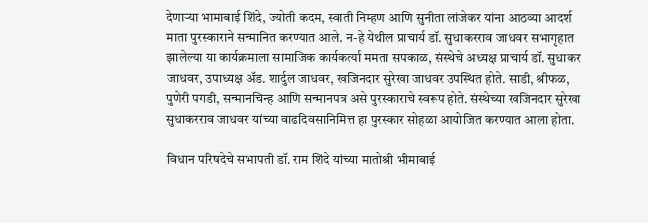देणाऱ्या भामाबाई शिंदे, ज्योती कदम, स्वाती निम्हण आणि सुनीता लांजेकर यांना आठव्या आदर्श माता पुरस्काराने सन्मानित करण्यात आले. न-हे येथील प्राचार्य डॉ. सुधाकरराव जाधवर सभागृहात झालेल्या या कार्यक्रमाला सामाजिक कार्यकर्त्या ममता सपकाळ, संस्थेचे अध्यक्ष प्राचार्य डॉ. सुधाकर जाधवर, उपाध्यक्ष अ‍ॅड. शार्दुल जाधवर, खजिनदार सुरेखा जाधवर उपस्थित होते. साडी, श्रीफळ, पुणेरी पगडी, सन्मानचिन्ह आणि सन्मानपत्र असे पुरस्काराचे स्वरूप होते. संस्थेच्या खजिनदार सुरेखा सुधाकरराव जाधवर यांच्या वाढदिवसानिमित्त हा पुरस्कार सोहळा आयोजित करण्यात आला होता.

विधान परिषदेचे सभापती डॉ. राम शिंदे यांच्या मातोश्री भीमाबाई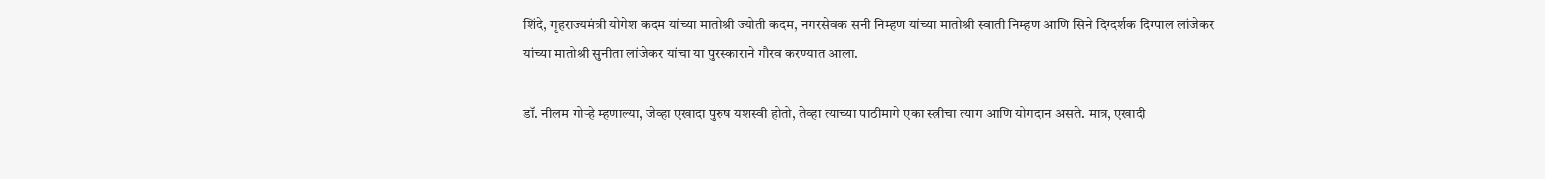शिंदे, गृहराज्यमंत्री योगेश कदम यांच्या मातोश्री ज्योती कदम, नगरसेवक सनी निम्हण यांच्या मातोश्री स्वाती निम्हण आणि सिने दिग्दर्शक दिग्पाल लांजेकर यांच्या मातोश्री सुनीता लांजेकर यांचा या पुरस्काराने गौरव करण्यात आला.

डॉ. नीलम गोऱ्हे म्हणाल्या, जेव्हा एखादा पुरुष यशस्वी होतो, तेव्हा त्याच्या पाठीमागे एका स्त्रीचा त्याग आणि योगदान असते. मात्र, एखादी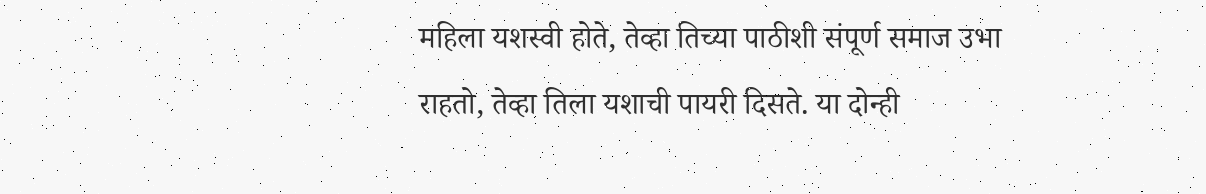महिला यशस्वी होते, तेव्हा तिच्या पाठीशी संपूर्ण समाज उभा राहतो, तेव्हा तिला यशाची पायरी दिसते. या दोन्ही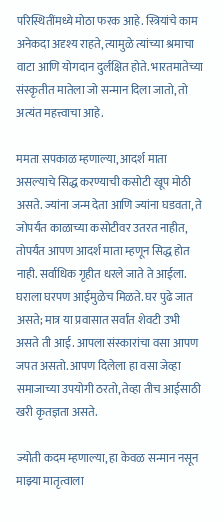परिस्थितींमध्ये मोठा फरक आहे. स्त्रियांचे काम अनेकदा अदृश्य राहते, त्यामुळे त्यांच्या श्रमाचा वाटा आणि योगदान दुर्लक्षित होते. भारतमातेच्या संस्कृतीत मातेला जो सन्मान दिला जातो, तो अत्यंत महत्त्वाचा आहे.

ममता सपकाळ म्हणाल्या, आदर्श माता असल्याचे सिद्ध करण्याची कसोटी खूप मोठी असते. ज्यांना जन्म देता आणि ज्यांना घडवता, ते जोपर्यंत काळाच्या कसोटीवर उतरत नाहीत, तोपर्यंत आपण आदर्श माता म्हणून सिद्ध होत नाही. सर्वाधिक गृहीत धरले जाते ते आईला. घराला घरपण आईमुळेच मिळते. घर पुढे जात असते; मात्र या प्रवासात सर्वांत शेवटी उभी असते ती आई. आपला संस्कारांचा वसा आपण जपत असतो. आपण दिलेला हा वसा जेव्हा समाजाच्या उपयोगी ठरतो, तेव्हा तीच आईसाठी खरी कृतज्ञता असते.

ज्योती कदम म्हणाल्या, हा केवळ सन्मान नसून माझ्या मातृत्वाला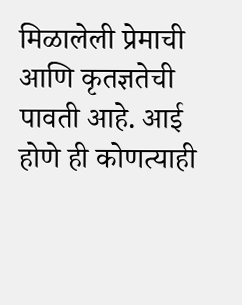मिळालेली प्रेमाची आणि कृतज्ञतेची पावती आहे. आई होणे ही कोणत्याही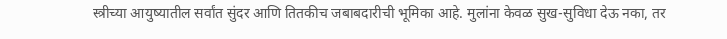स्त्रीच्या आयुष्यातील सर्वांत सुंदर आणि तितकीच जबाबदारीची भूमिका आहे. मुलांना केवळ सुख-सुविधा देऊ नका, तर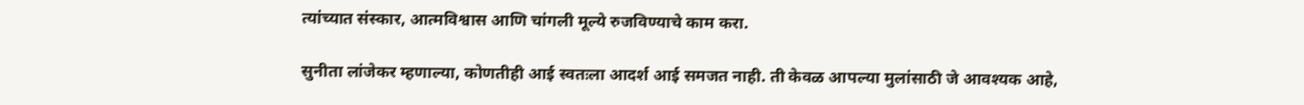त्यांच्यात संस्कार, आत्मविश्वास आणि चांगली मूल्ये रुजविण्याचे काम करा.

सुनीता लांजेकर म्हणाल्या, कोणतीही आई स्वतःला आदर्श आई समजत नाही. ती केवळ आपल्या मुलांसाठी जे आवश्यक आहे,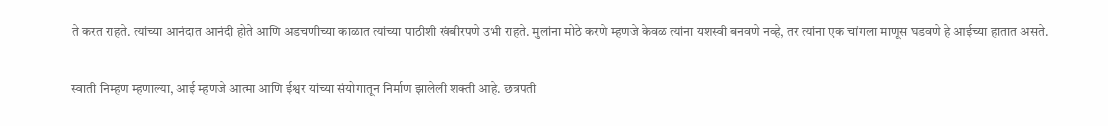ते करत राहते. त्यांच्या आनंदात आनंदी होते आणि अडचणीच्या काळात त्यांच्या पाठीशी खंबीरपणे उभी राहते. मुलांना मोठे करणे म्हणजे केवळ त्यांना यशस्वी बनवणे नव्हे, तर त्यांना एक चांगला माणूस घडवणे हे आईच्या हातात असते.

स्वाती निम्हण म्हणाल्या, आई म्हणजे आत्मा आणि ईश्वर यांच्या संयोगातून निर्माण झालेली शक्ती आहे. छत्रपती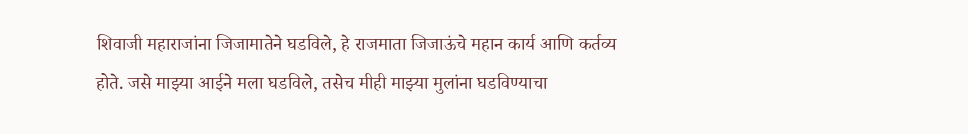शिवाजी महाराजांना जिजामातेने घडविले, हे राजमाता जिजाऊंचे महान कार्य आणि कर्तव्य होते. जसे माझ्या आईने मला घडविले, तसेच मीही माझ्या मुलांना घडविण्याचा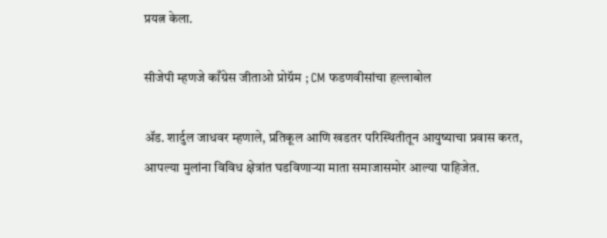प्रयत्न केला.

सीजेपी म्हणजे काँग्रेस जीताओ प्रोग्रॅम ; CM फडणवीसांचा हल्लाबोल

ॲड. शार्दुल जाधवर म्हणाले, प्रतिकूल आणि खडतर परिस्थितीतून आयुष्याचा प्रवास करत, आपल्या मुलांना विविध क्षेत्रांत घडविणाऱ्या माता समाजासमोर आल्या पाहिजेत.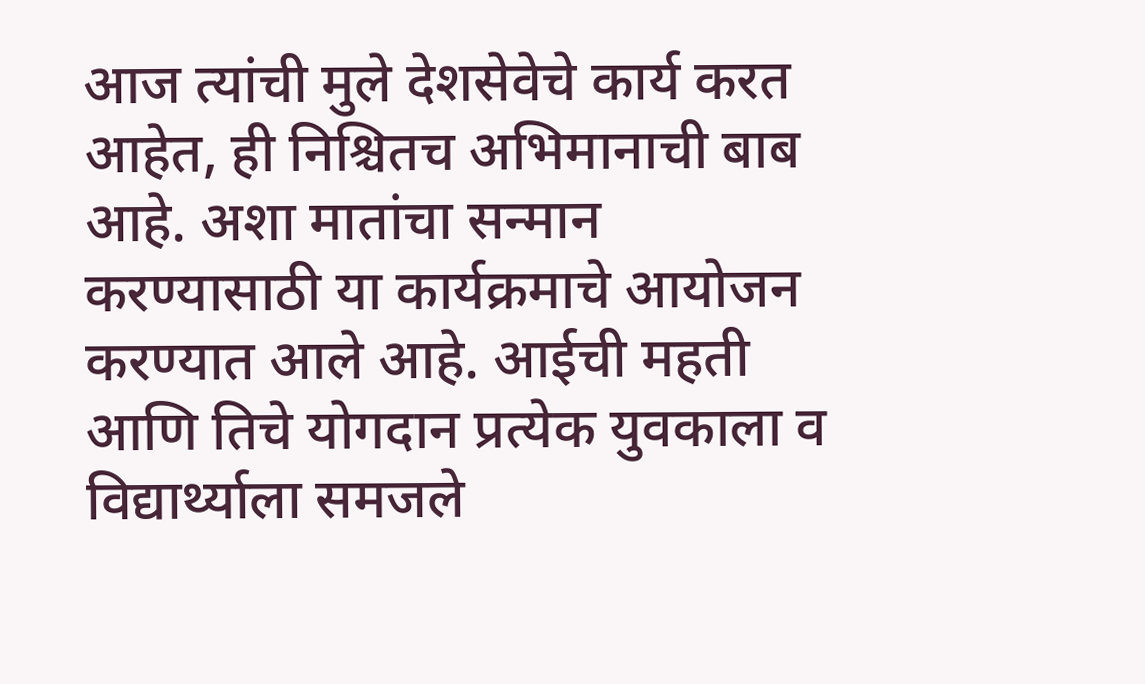आज त्यांची मुले देशसेवेचे कार्य करत आहेत, ही निश्चितच अभिमानाची बाब आहे. अशा मातांचा सन्मान करण्यासाठी या कार्यक्रमाचे आयोजन करण्यात आले आहे. आईची महती आणि तिचे योगदान प्रत्येक युवकाला व विद्यार्थ्याला समजले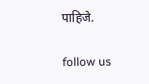पाहिजे.

follow us